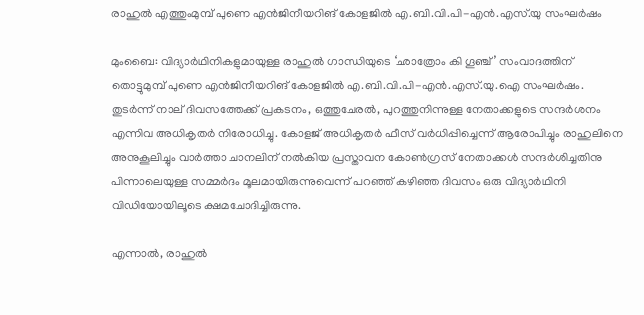രാഹുൽ എത്തുംമുമ്പ് പുണെ എൻജിനീയറിങ് കോളജിൽ എ.ബി.വി.പി-എൻ.എസ്.യു സംഘർഷം

മുംബൈ: വിദ്യാർഥിനികളുമായുള്ള രാഹുൽ ഗാന്ധിയുടെ ‘ഛാത്രോം കി ഗൂഞ്ച്’ സംവാദത്തിന് തൊട്ടുമുമ്പ് പുണെ എൻജിനീയറിങ് കോളജിൽ എ.ബി.വി.പി-എൻ.എസ്.യു.ഐ സംഘർഷം. തുടർന്ന് നാല് ദിവസത്തേക്ക് പ്രകടനം, ഒത്തുചേരൽ, പുറത്തുനിന്നുള്ള നേതാക്കളുടെ സന്ദർശനം എന്നിവ അധികൃതർ നിരോധിച്ചു. കോളജ് അധികൃതർ ഫീസ് വർധിപ്പിച്ചെന്ന് ആരോപിച്ചും രാഹുലിനെ അനുകൂലിച്ചും വാർത്താ ചാനലിന് നൽകിയ പ്രസ്താവന കോൺഗ്രസ് നേതാക്കൾ സന്ദർശിച്ചതിനു പിന്നാലെയുള്ള സമ്മർദം മൂലമായിരുന്നുവെന്ന് പറഞ്ഞ് കഴിഞ്ഞ ദിവസം ഒരു വിദ്യാർഥിനി വിഡിയോയിലൂടെ ക്ഷമചോദിച്ചിരുന്നു.

എന്നാൽ, രാഹുൽ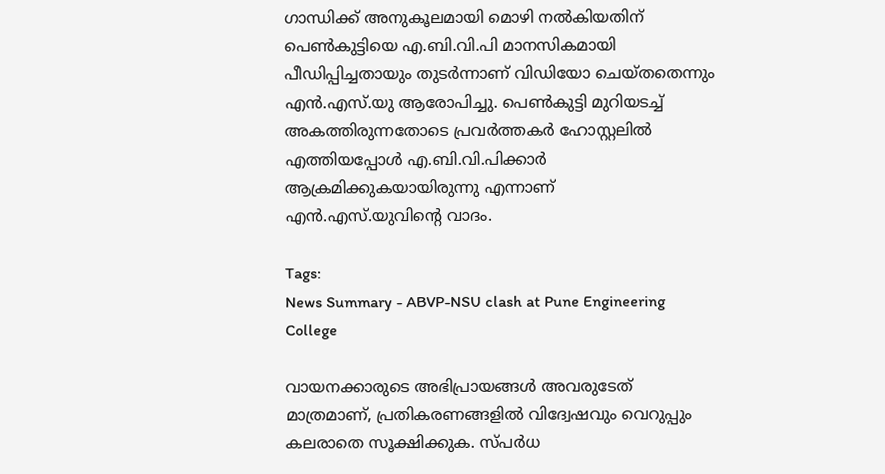ഗാന്ധിക്ക് അനുകൂലമായി മൊഴി നൽകിയതിന് പെൺകുട്ടിയെ എ.ബി.വി.പി മാനസികമായി പീഡിപ്പിച്ചതായും തുടർന്നാണ് വിഡിയോ ചെയ്തതെന്നും എൻ.എസ്.യു ആരോപിച്ചു. പെൺകുട്ടി മുറിയടച്ച് അകത്തിരുന്നതോടെ പ്രവർത്തകർ ഹോസ്റ്റലിൽ എത്തിയപ്പോൾ എ.ബി.വി.പിക്കാർ ആക്രമിക്കുകയായിരുന്നു എന്നാണ് എൻ.എസ്.യുവിന്റെ വാദം.

Tags:
News Summary - ABVP-NSU clash at Pune Engineering College

വായനക്കാരുടെ അഭിപ്രായങ്ങള്‍ അവരുടേത് മാത്രമാണ്, പ്രതികരണങ്ങളിൽ വിദ്വേഷവും വെറുപ്പും കലരാതെ സൂക്ഷിക്കുക. സ്പർധ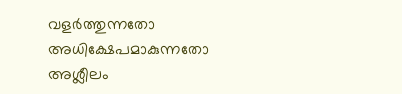വളർത്തുന്നതോ അധിക്ഷേപമാകുന്നതോ അശ്ലീലം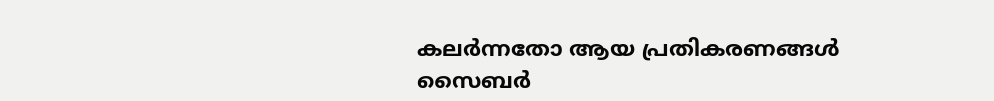കലർന്നതോ ആയ പ്രതികരണങ്ങൾ സൈബർ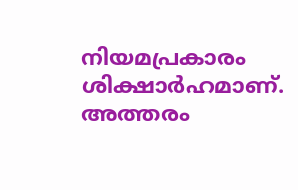നിയമപ്രകാരം ശിക്ഷാർഹമാണ്. അത്തരം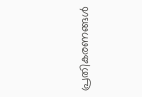പ്രതികരണങ്ങൾ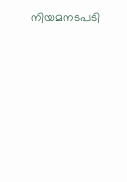നിയമനടപടി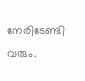നേരിടേണ്ടി വരും.